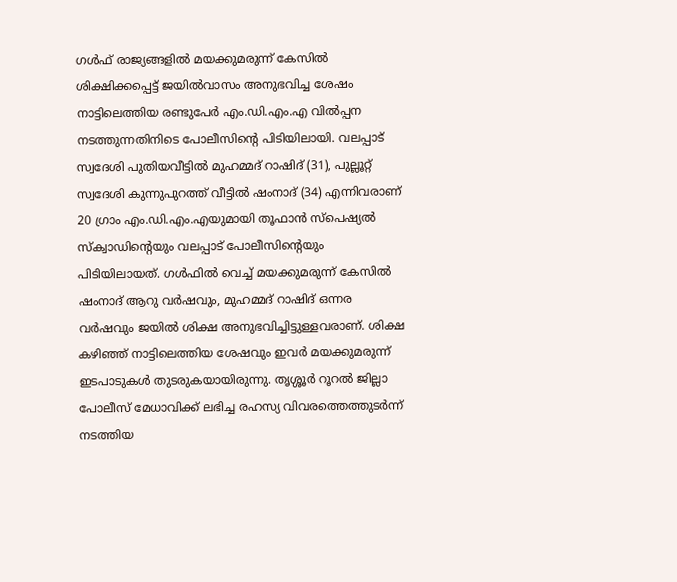ഗൾഫ് രാജ്യങ്ങളിൽ മയക്കുമരുന്ന് കേസിൽ ശിക്ഷിക്കപ്പെട്ട് ജയിൽവാസം അനുഭവിച്ച ശേഷം നാട്ടിലെത്തിയ രണ്ടുപേർ എം.ഡി.എം.എ വിൽപ്പന നടത്തുന്നതിനിടെ പോലീസിന്റെ പിടിയിലായി. വലപ്പാട് സ്വദേശി പുതിയവീട്ടിൽ മുഹമ്മദ് റാഷിദ് (31), പുല്ലൂറ്റ് സ്വദേശി കുന്നുപുറത്ത് വീട്ടിൽ ഷംനാദ് (34) എന്നിവരാണ് 20 ഗ്രാം എം.ഡി.എം.എയുമായി തൂഫാൻ സ്പെഷ്യൽ സ്ക്വാഡിൻ്റെയും വലപ്പാട് പോലീസിൻ്റെയും പിടിയിലായത്. ഗൾഫിൽ വെച്ച് മയക്കുമരുന്ന് കേസിൽ ഷംനാദ് ആറു വർഷവും, മുഹമ്മദ് റാഷിദ് ഒന്നര വർഷവും ജയിൽ ശിക്ഷ അനുഭവിച്ചിട്ടുള്ളവരാണ്. ശിക്ഷ കഴിഞ്ഞ് നാട്ടിലെത്തിയ ശേഷവും ഇവർ മയക്കുമരുന്ന് ഇടപാടുകൾ തുടരുകയായിരുന്നു. തൃശ്ശൂർ റൂറൽ ജില്ലാ പോലീസ് മേധാവിക്ക് ലഭിച്ച രഹസ്യ വിവരത്തെത്തുടർന്ന് നടത്തിയ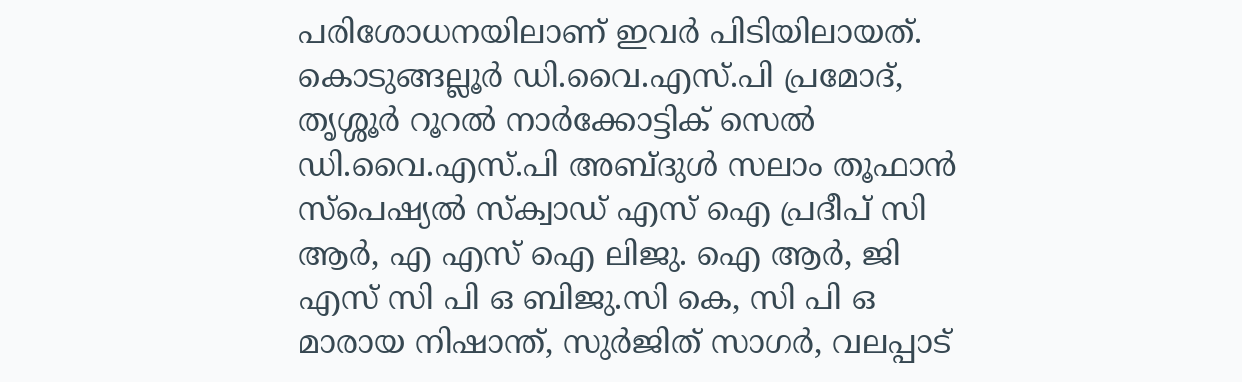പരിശോധനയിലാണ് ഇവർ പിടിയിലായത്. കൊടുങ്ങല്ലൂർ ഡി.വൈ.എസ്.പി പ്രമോദ്, തൃശ്ശൂർ റൂറൽ നാർക്കോട്ടിക് സെൽ ഡി.വൈ.എസ്.പി അബ്ദുൾ സലാം തൂഫാൻ സ്പെഷ്യൽ സ്ക്വാഡ് എസ് ഐ പ്രദീപ് സി ആർ, എ എസ് ഐ ലിജു. ഐ ആർ, ജി എസ് സി പി ഒ ബിജു.സി കെ, സി പി ഒ മാരായ നിഷാന്ത്, സുർജിത് സാഗർ, വലപ്പാട്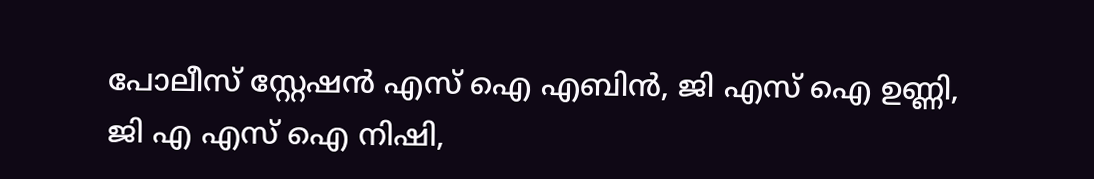പോലീസ് സ്റ്റേഷൻ എസ് ഐ എബിൻ, ജി എസ് ഐ ഉണ്ണി, ജി എ എസ് ഐ നിഷി,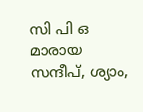സി പി ഒ മാരായ സന്ദീപ്, ശ്യാം,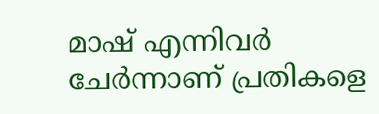മാഷ് എന്നിവർ ചേർന്നാണ് പ്രതികളെ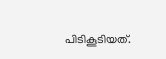പിടികൂടിയത്.